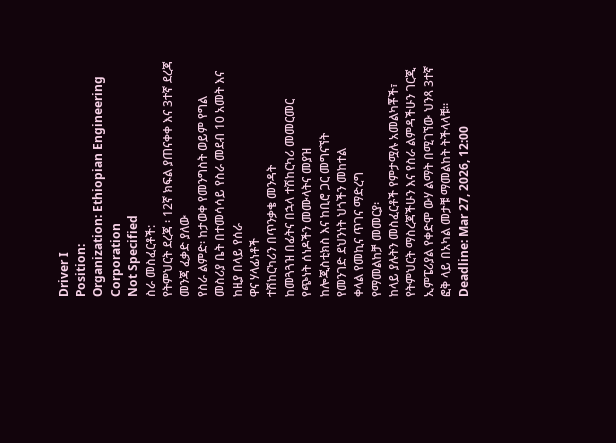Driver I
Position:
Organization: Ethiopian Engineering Corporation
Not Specified
ስራ መስፈርቶች:
የትምህርት ደረጃ ፡ 12ኛ ክፍል ያጠናቀቀ እና 3ተኛ ደረጃ መንጃ ፈቃድ ያለው
የስራ ልምድ፡ ከታወቀ የመንግስት ወይም የግል መስሪያ ቤት በተመሳሳይ የስራ መደብ 10 አመት እና ከዚያ በላይ የሰራ
ዋና ሃላፊነቶች
ተሽከርካሪን በጥንቃቄ መንዳት
ከመጓጓዝ በፊትና በኋላ ተሽከርካሪ መመርመር
የጭነት ሰነዶችን መሙላትና መያዝ
ከሎጂስቲክስ እና ከቢሮ ጋር መግናኘት
የመንገድ ደህንነት ህጎችን መከተል
ቀላል የመኪና ጥገና ማድረግ
የማመልከቻ መመርያ፡
ከላይ ያሉትን መስፈርቶች የምታሟሉ አመልካቾች፣ የትምህርት ማስረጃችሁን እና የስራ ልምዳችሁን ገርጂ ኢምፔሪያል የቀድሞ ውሃ ልማት በሚገኘው ህንጻ 3ተኛ ፎቅ ላይ በአካል መታቹ ማመልከት ትችላላቹ፡፡
Deadline: Mar 27, 2026, 12:00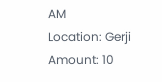AM
Location: Gerji
Amount: 10